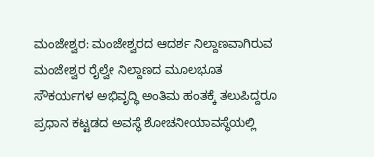ಮಂಜೇಶ್ವರ: ಮಂಜೇಶ್ವರದ ಆದರ್ಶ ನಿಲ್ದಾಣವಾಗಿರುವ ಮಂಜೇಶ್ವರ ರೈಲ್ವೇ ನಿಲ್ದಾಣದ ಮೂಲಭೂತ ಸೌಕರ್ಯಗಳ ಅಭಿವೃದ್ಧಿ ಅಂತಿಮ ಹಂತಕ್ಕೆ ತಲುಪಿದ್ದರೂ ಪ್ರಧಾನ ಕಟ್ಟಡದ ಅವಸ್ಥೆ ಶೋಚನೀಯಾವಸ್ಥೆಯಲ್ಲಿ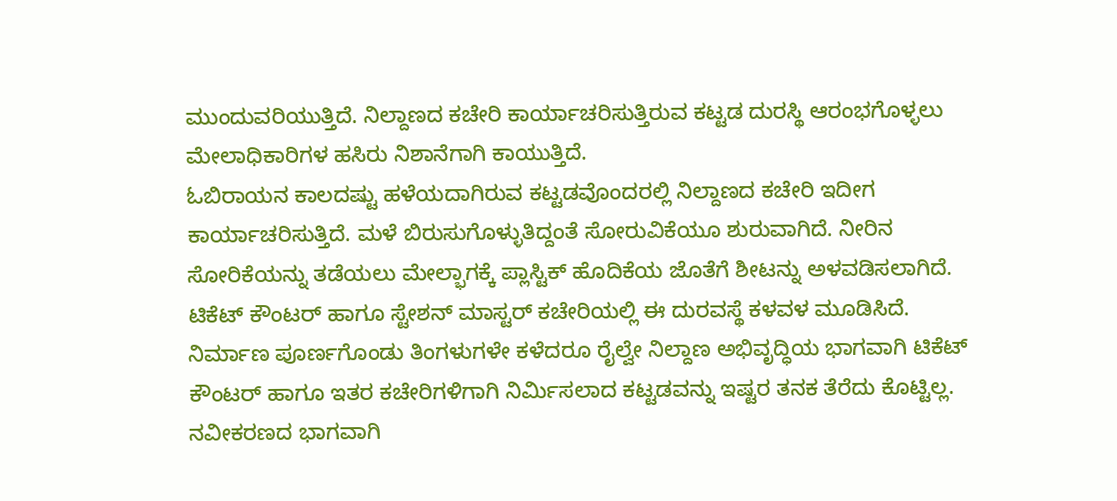ಮುಂದುವರಿಯುತ್ತಿದೆ. ನಿಲ್ದಾಣದ ಕಚೇರಿ ಕಾರ್ಯಾಚರಿಸುತ್ತಿರುವ ಕಟ್ಟಡ ದುರಸ್ಥಿ ಆರಂಭಗೊಳ್ಳಲು ಮೇಲಾಧಿಕಾರಿಗಳ ಹಸಿರು ನಿಶಾನೆಗಾಗಿ ಕಾಯುತ್ತಿದೆ.
ಓಬಿರಾಯನ ಕಾಲದಷ್ಟು ಹಳೆಯದಾಗಿರುವ ಕಟ್ಟಡವೊಂದರಲ್ಲಿ ನಿಲ್ದಾಣದ ಕಚೇರಿ ಇದೀಗ ಕಾರ್ಯಾಚರಿಸುತ್ತಿದೆ. ಮಳೆ ಬಿರುಸುಗೊಳ್ಳುತಿದ್ದಂತೆ ಸೋರುವಿಕೆಯೂ ಶುರುವಾಗಿದೆ. ನೀರಿನ ಸೋರಿಕೆಯನ್ನು ತಡೆಯಲು ಮೇಲ್ಭಾಗಕ್ಕೆ ಪ್ಲಾಸ್ಟಿಕ್ ಹೊದಿಕೆಯ ಜೊತೆಗೆ ಶೀಟನ್ನು ಅಳವಡಿಸಲಾಗಿದೆ. ಟಿಕೆಟ್ ಕೌಂಟರ್ ಹಾಗೂ ಸ್ಟೇಶನ್ ಮಾಸ್ಟರ್ ಕಚೇರಿಯಲ್ಲಿ ಈ ದುರವಸ್ಥೆ ಕಳವಳ ಮೂಡಿಸಿದೆ.
ನಿರ್ಮಾಣ ಪೂರ್ಣಗೊಂಡು ತಿಂಗಳುಗಳೇ ಕಳೆದರೂ ರೈಲ್ವೇ ನಿಲ್ದಾಣ ಅಭಿವೃದ್ಧಿಯ ಭಾಗವಾಗಿ ಟಿಕೆಟ್ ಕೌಂಟರ್ ಹಾಗೂ ಇತರ ಕಚೇರಿಗಳಿಗಾಗಿ ನಿರ್ಮಿಸಲಾದ ಕಟ್ಟಡವನ್ನು ಇಷ್ಟರ ತನಕ ತೆರೆದು ಕೊಟ್ಟಿಲ್ಲ. ನವೀಕರಣದ ಭಾಗವಾಗಿ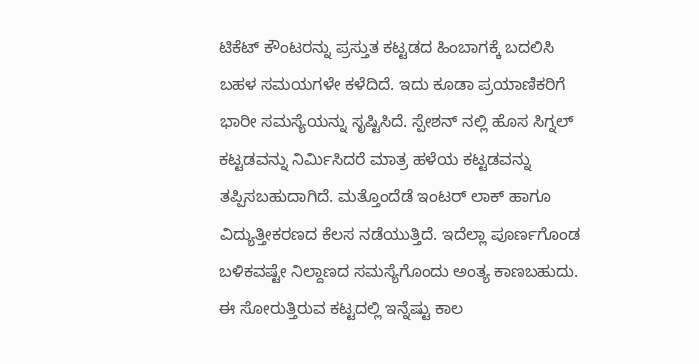ಟಿಕೆಟ್ ಕೌಂಟರನ್ನು ಪ್ರಸ್ತುತ ಕಟ್ಟಡದ ಹಿಂಬಾಗಕ್ಕೆ ಬದಲಿಸಿ ಬಹಳ ಸಮಯಗಳೇ ಕಳೆದಿದೆ. ಇದು ಕೂಡಾ ಪ್ರಯಾಣಿಕರಿಗೆ ಭಾರೀ ಸಮಸ್ಯೆಯನ್ನು ಸೃಷ್ಟಿಸಿದೆ. ಸ್ಪೇಶನ್ ನಲ್ಲಿ ಹೊಸ ಸಿಗ್ನಲ್ ಕಟ್ಟಡವನ್ನು ನಿರ್ಮಿಸಿದರೆ ಮಾತ್ರ ಹಳೆಯ ಕಟ್ಟಡವನ್ನು ತಪ್ಪಿಸಬಹುದಾಗಿದೆ. ಮತ್ತೊಂದೆಡೆ ಇಂಟರ್ ಲಾಕ್ ಹಾಗೂ ವಿದ್ಯುತ್ತೀಕರಣದ ಕೆಲಸ ನಡೆಯುತ್ತಿದೆ. ಇದೆಲ್ಲಾ ಪೂರ್ಣಗೊಂಡ ಬಳಿಕವಷ್ಟೇ ನಿಲ್ದಾಣದ ಸಮಸ್ಯೆಗೊಂದು ಅಂತ್ಯ ಕಾಣಬಹುದು. ಈ ಸೋರುತ್ತಿರುವ ಕಟ್ಟದಲ್ಲಿ ಇನ್ನೆಷ್ಟು ಕಾಲ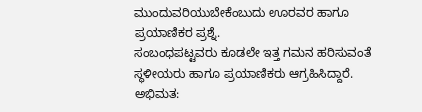ಮುಂದುವರಿಯುಬೇಕೆಂಬುದು ಊರವರ ಹಾಗೂ ಪ್ರಯಾಣಿಕರ ಪ್ರಶ್ನೆ.
ಸಂಬಂಧಪಟ್ಟವರು ಕೂಡಲೇ ಇತ್ತ ಗಮನ ಹರಿಸುವಂತೆ ಸ್ಥಳೀಯರು ಹಾಗೂ ಪ್ರಯಾಣಿಕರು ಆಗ್ರಹಿಸಿದ್ದಾರೆ.
ಅಭಿಮತ: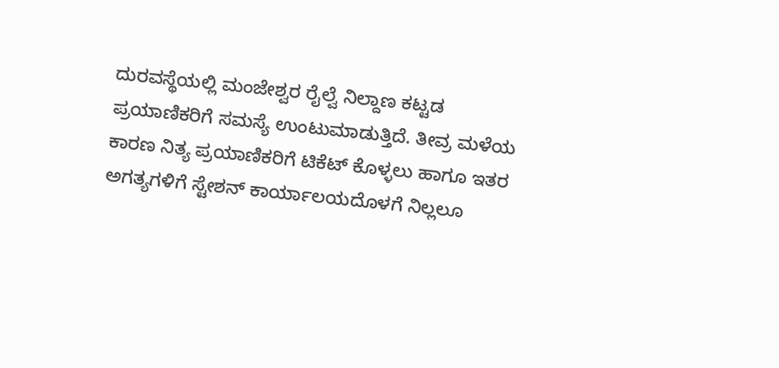ದುರವಸ್ಥೆಯಲ್ಲಿ ಮಂಜೇಶ್ವರ ರೈಲ್ವೆ ನಿಲ್ದಾಣ ಕಟ್ಟಡ ಪ್ರಯಾಣಿಕರಿಗೆ ಸಮಸ್ಯೆ ಉಂಟುಮಾಡುತ್ತಿದೆ. ತೀವ್ರ ಮಳೆಯ ಕಾರಣ ನಿತ್ಯ ಪ್ರಯಾಣಿಕರಿಗೆ ಟಿಕೆಟ್ ಕೊಳ್ಳಲು ಹಾಗೂ ಇತರ ಅಗತ್ಯಗಳಿಗೆ ಸ್ಟೇಶನ್ ಕಾರ್ಯಾಲಯದೊಳಗೆ ನಿಲ್ಲಲೂ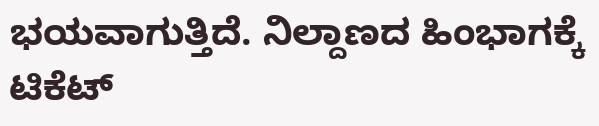ಭಯವಾಗುತ್ತಿದೆ. ನಿಲ್ದಾಣದ ಹಿಂಭಾಗಕ್ಕೆ ಟಿಕೆಟ್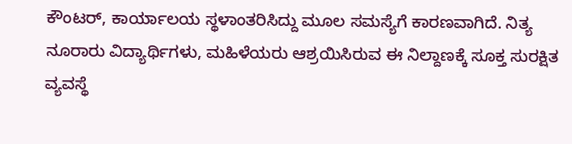ಕೌಂಟರ್, ಕಾರ್ಯಾಲಯ ಸ್ಥಳಾಂತರಿಸಿದ್ದು ಮೂಲ ಸಮಸ್ಯೆಗೆ ಕಾರಣವಾಗಿದೆ. ನಿತ್ಯ ನೂರಾರು ವಿದ್ಯಾರ್ಥಿಗಳು, ಮಹಿಳೆಯರು ಆಶ್ರಯಿಸಿರುವ ಈ ನಿಲ್ದಾಣಕ್ಕೆ ಸೂಕ್ತ ಸುರಕ್ಷಿತ ವ್ಯವಸ್ಥೆ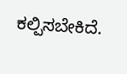ಕಲ್ಪಿಸಬೇಕಿದೆ.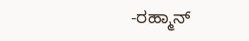-ರಹ್ಮಾನ್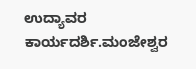ಉದ್ಯಾವರ
ಕಾರ್ಯದರ್ಶಿ.ಮಂಜೇಶ್ವರ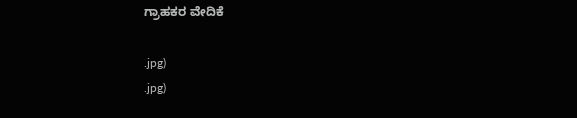ಗ್ರಾಹಕರ ವೇದಿಕೆ

.jpg)
.jpg)